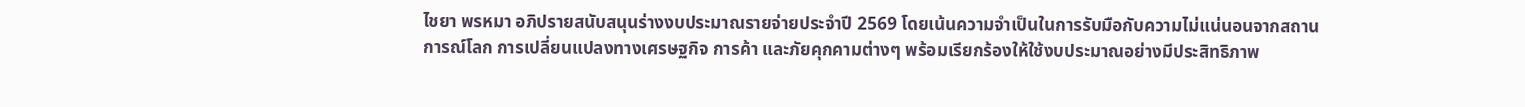ไชยา พรหมา อภิปรายสนับสนุนร่างงบประมาณรายจ่ายประจำปี 2569 โดยเน้นความจำเป็นในการรับมือกับความไม่แน่นอนจากสถานการณ์โลก การเปลี่ยนแปลงทางเศรษฐกิจ การค้า และภัยคุกคามต่างๆ พร้อมเรียกร้องให้ใช้งบประมาณอย่างมีประสิทธิภาพ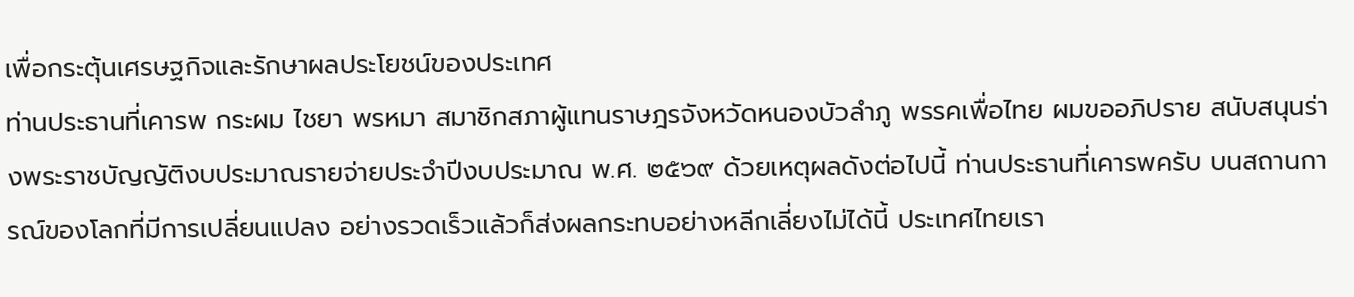เพื่อกระตุ้นเศรษฐกิจและรักษาผลประโยชน์ของประเทศ
ท่านประธานที่เคารพ กระผม ไชยา พรหมา สมาชิกสภาผู้แทนราษฎรจังหวัดหนองบัวลำภู พรรคเพื่อไทย ผมขออภิปราย สนับสนุนร่างพระราชบัญญัติงบประมาณรายจ่ายประจำปีงบประมาณ พ.ศ. ๒๕๖๙ ด้วยเหตุผลดังต่อไปนี้ ท่านประธานที่เคารพครับ บนสถานการณ์ของโลกที่มีการเปลี่ยนแปลง อย่างรวดเร็วแล้วก็ส่งผลกระทบอย่างหลีกเลี่ยงไม่ได้นี้ ประเทศไทยเรา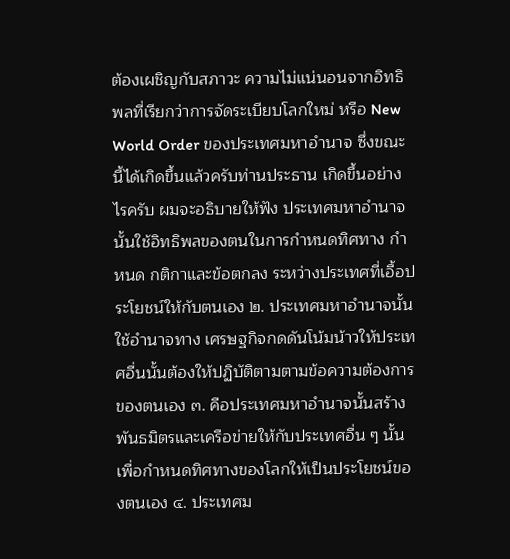ต้องเผชิญกับสภาวะ ความไม่แน่นอนจากอิทธิพลที่เรียกว่าการจัดระเบียบโลกใหม่ หรือ New World Order ของประเทศมหาอำนาจ ซึ่งขณะนี้ได้เกิดขึ้นแล้วครับท่านประธาน เกิดขึ้นอย่างไรครับ ผมจะอธิบายให้ฟัง ประเทศมหาอำนาจนั้นใช้อิทธิพลของตนในการกำหนดทิศทาง กำหนด กติกาและข้อตกลง ระหว่างประเทศที่เอื้อประโยชน์ให้กับตนเอง ๒. ประเทศมหาอำนาจนั้นใช้อำนาจทาง เศรษฐกิจกดดันโน้มน้าวให้ประเทศอื่นนั้นต้องให้ปฏิบัติตามตามข้อความต้องการของตนเอง ๓. คือประเทศมหาอำนาจนั้นสร้างพันธมิตรและเครือข่ายให้กับประเทศอื่น ๆ นั้น เพื่อกำหนดทิศทางของโลกให้เป็นประโยชน์ของตนเอง ๔. ประเทศม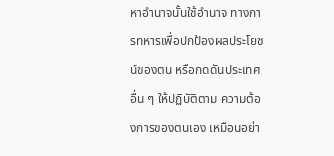หาอำนาจนั้นใช้อำนาจ ทางการทหารเพื่อปกป้องผลประโยชน์ของตน หรือกดดันประเทศอื่น ๆ ให้ปฏิบัติตาม ความต้องการของตนเอง เหมือนอย่า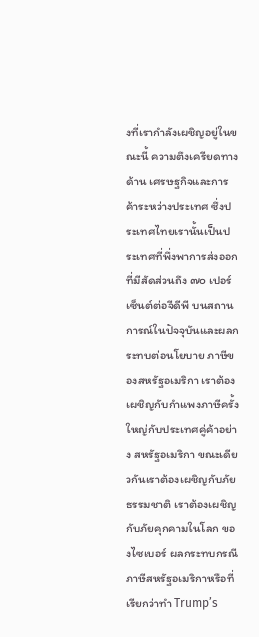งที่เรากำลังเผชิญอยู่ในขณะนี้ ความตึงเครียดทางด้าน เศรษฐกิจและการค้าระหว่างประเทศ ซึ่งประเทศไทยเรานั้นเป็นประเทศที่พึ่งพาการส่งออก ที่มีสัดส่วนถึง ๗๐ เปอร์เซ็นต์ต่อจีดีพี บนสถานการณ์ในปัจจุบันและผลกระทบต่อนโยบาย ภาษีของสหรัฐอเมริกา เราต้องเผชิญกับกำแพงภาษีครั้งใหญ่กับประเทศคู่ค้าอย่าง สหรัฐอเมริกา ขณะเดียวกันเราต้องเผชิญกับภัยธรรมชาติ เราต้องเผชิญกับภัยคุกคามในโลก ของไซเบอร์ ผลกระทบกรณีภาษีสหรัฐอเมริกาหรือที่เรียกว่าทำ Trump’s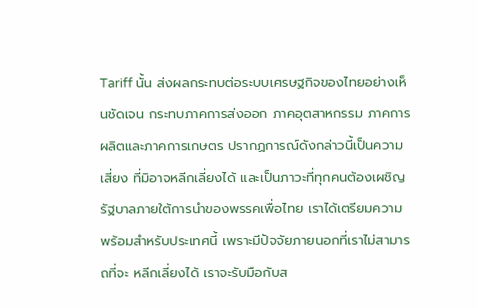Tariff นั้น ส่งผลกระทบต่อระบบเศรษฐกิจของไทยอย่างเห็นชัดเจน กระทบภาคการส่งออก ภาคอุตสาหกรรม ภาคการผลิตและภาคการเกษตร ปรากฏการณ์ดังกล่าวนี้เป็นความเสี่ยง ที่มิอาจหลีกเลี่ยงได้ และเป็นภาวะที่ทุกคนต้องเผชิญ รัฐบาลภายใต้การนำของพรรคเพื่อไทย เราได้เตรียมความพร้อมสำหรับประเทศนี้ เพราะมีปัจจัยภายนอกที่เราไม่สามารถที่จะ หลีกเลี่ยงได้ เราจะรับมือกับส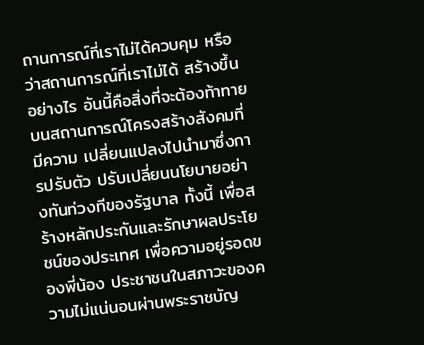ถานการณ์ที่เราไม่ได้ควบคุม หรือว่าสถานการณ์ที่เราไม่ได้ สร้างขึ้นอย่างไร อันนี้คือสิ่งที่จะต้องท้าทาย บนสถานการณ์โครงสร้างสังคมที่มีความ เปลี่ยนแปลงไปนำมาซึ่งการปรับตัว ปรับเปลี่ยนนโยบายอย่างทันท่วงทีของรัฐบาล ทั้งนี้ เพื่อสร้างหลักประกันและรักษาผลประโยชน์ของประเทศ เพื่อความอยู่รอดของพี่น้อง ประชาชนในสภาวะของความไม่แน่นอนผ่านพระราชบัญ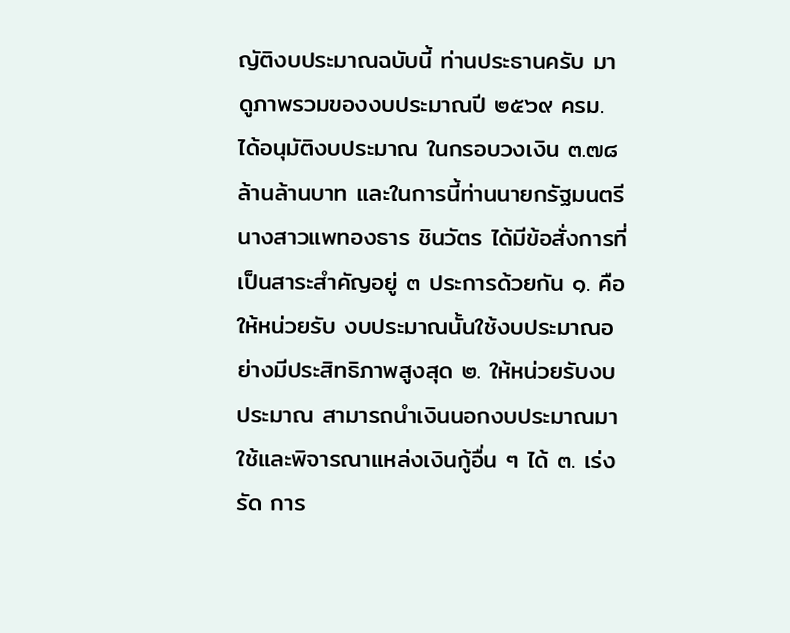ญัติงบประมาณฉบับนี้ ท่านประธานครับ มาดูภาพรวมของงบประมาณปี ๒๕๖๙ ครม. ได้อนุมัติงบประมาณ ในกรอบวงเงิน ๓.๗๘ ล้านล้านบาท และในการนี้ท่านนายกรัฐมนตรี นางสาวแพทองธาร ชินวัตร ได้มีข้อสั่งการที่เป็นสาระสำคัญอยู่ ๓ ประการด้วยกัน ๑. คือให้หน่วยรับ งบประมาณนั้นใช้งบประมาณอย่างมีประสิทธิภาพสูงสุด ๒. ให้หน่วยรับงบประมาณ สามารถนำเงินนอกงบประมาณมาใช้และพิจารณาแหล่งเงินกู้อื่น ๆ ได้ ๓. เร่งรัด การ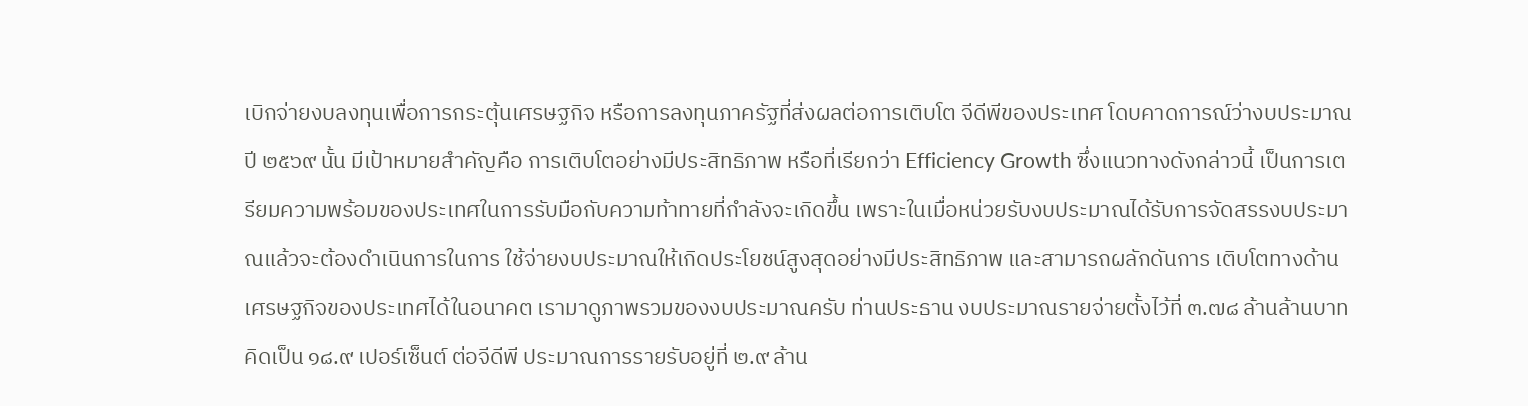เบิกจ่ายงบลงทุนเพื่อการกระตุ้นเศรษฐกิจ หรือการลงทุนภาครัฐที่ส่งผลต่อการเติบโต จีดีพีของประเทศ โดบคาดการณ์ว่างบประมาณปี ๒๕๖๙ นั้น มีเป้าหมายสำคัญคือ การเติบโตอย่างมีประสิทธิภาพ หรือที่เรียกว่า Efficiency Growth ซึ่งแนวทางดังกล่าวนี้ เป็นการเตรียมความพร้อมของประเทศในการรับมือกับความท้าทายที่กำลังจะเกิดขึ้น เพราะในเมื่อหน่วยรับงบประมาณได้รับการจัดสรรงบประมาณแล้วจะต้องดำเนินการในการ ใช้จ่ายงบประมาณให้เกิดประโยชน์สูงสุดอย่างมีประสิทธิภาพ และสามารถผลักดันการ เติบโตทางด้านเศรษฐกิจของประเทศได้ในอนาคต เรามาดูภาพรวมของงบประมาณครับ ท่านประธาน งบประมาณรายจ่ายตั้งไว้ที่ ๓.๗๘ ล้านล้านบาท คิดเป็น ๑๘.๙ เปอร์เซ็นต์ ต่อจีดีพี ประมาณการรายรับอยู่ที่ ๒.๙ ล้าน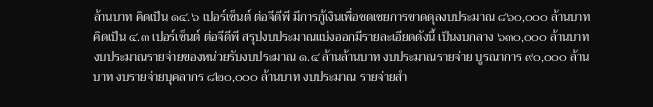ล้านบาท คิดเป็น ๑๔.๖ เปอร์เซ็นต์ ต่อจีดีพี มีการกู้เงินเพื่อชดเชยการขาดดุลงบประมาณ ๘๖๐,๐๐๐ ล้านบาท คิดเป็น ๔.๓ เปอร์เซ็นต์ ต่อจีดีพี สรุปงบประมาณแบ่งออกมีรายละเอียดดังนี้ เป็นงบกลาง ๖๓๐,๐๐๐ ล้านบาท งบประมาณรายจ่ายของหน่วยรับงบประมาณ ๑.๔ ล้านล้านบาท งบประมาณรายจ่าย บูรณาการ ๙๐,๐๐๐ ล้านบาท งบรายจ่ายบุคลากร ๘๒๐,๐๐๐ ล้านบาท งบประมาณ รายจ่ายสำ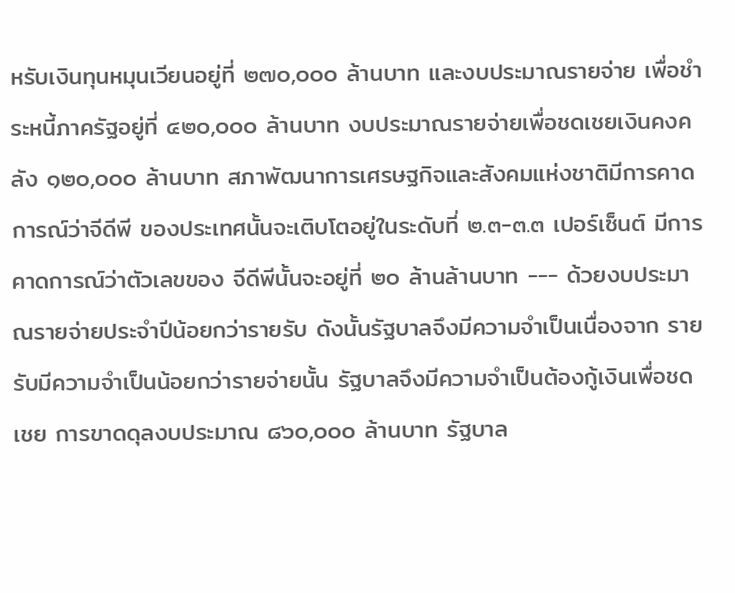หรับเงินทุนหมุนเวียนอยู่ที่ ๒๗๐,๐๐๐ ล้านบาท และงบประมาณรายจ่าย เพื่อชำระหนี้ภาครัฐอยู่ที่ ๔๒๐,๐๐๐ ล้านบาท งบประมาณรายจ่ายเพื่อชดเชยเงินคงคลัง ๑๒๐,๐๐๐ ล้านบาท สภาพัฒนาการเศรษฐกิจและสังคมแห่งชาติมีการคาดการณ์ว่าจีดีพี ของประเทศนั้นจะเติบโตอยู่ในระดับที่ ๒.๓-๓.๓ เปอร์เซ็นต์ มีการคาดการณ์ว่าตัวเลขของ จีดีพีนั้นจะอยู่ที่ ๒๐ ล้านล้านบาท --- ด้วยงบประมาณรายจ่ายประจำปีน้อยกว่ารายรับ ดังนั้นรัฐบาลจึงมีความจำเป็นเนื่องจาก รายรับมีความจำเป็นน้อยกว่ารายจ่ายนั้น รัฐบาลจึงมีความจำเป็นต้องกู้เงินเพื่อชดเชย การขาดดุลงบประมาณ ๘๖๐,๐๐๐ ล้านบาท รัฐบาล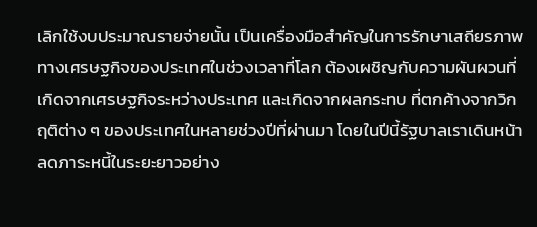เลิกใช้งบประมาณรายจ่ายนั้น เป็นเครื่องมือสำคัญในการรักษาเสถียรภาพทางเศรษฐกิจของประเทศในช่วงเวลาที่โลก ต้องเผชิญกับความผันผวนที่เกิดจากเศรษฐกิจระหว่างประเทศ และเกิดจากผลกระทบ ที่ตกค้างจากวิกฤติต่าง ๆ ของประเทศในหลายช่วงปีที่ผ่านมา โดยในปีนี้รัฐบาลเราเดินหน้า ลดภาระหนี้ในระยะยาวอย่าง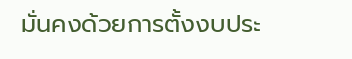มั่นคงด้วยการตั้งงบประ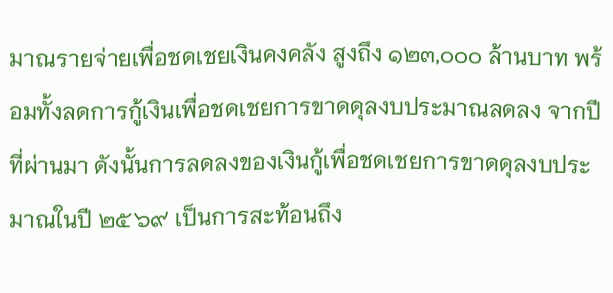มาณรายจ่ายเพื่อชดเชยเงินคงคลัง สูงถึง ๑๒๓,๐๐๐ ล้านบาท พร้อมทั้งลดการกู้เงินเพื่อชดเชยการขาดดุลงบประมาณลดลง จากปีที่ผ่านมา ดังนั้นการลดลงของเงินกู้เพื่อชดเชยการขาดดุลงบประมาณในปี ๒๕๖๙ เป็นการสะท้อนถึง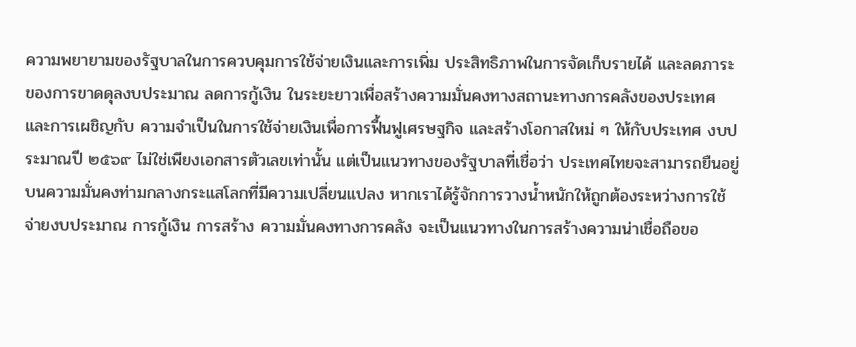ความพยายามของรัฐบาลในการควบคุมการใช้จ่ายเงินและการเพิ่ม ประสิทธิภาพในการจัดเก็บรายได้ และลดภาระของการขาดดุลงบประมาณ ลดการกู้เงิน ในระยะยาวเพื่อสร้างความมั่นคงทางสถานะทางการคลังของประเทศ และการเผชิญกับ ความจำเป็นในการใช้จ่ายเงินเพื่อการฟื้นฟูเศรษฐกิจ และสร้างโอกาสใหม่ ๆ ให้กับประเทศ งบประมาณปี ๒๕๖๙ ไม่ใช่เพียงเอกสารตัวเลขเท่านั้น แต่เป็นแนวทางของรัฐบาลที่เชื่อว่า ประเทศไทยจะสามารถยืนอยู่บนความมั่นคงท่ามกลางกระแสโลกที่มีความเปลี่ยนแปลง หากเราได้รู้จักการวางน้ำหนักให้ถูกต้องระหว่างการใช้จ่ายงบประมาณ การกู้เงิน การสร้าง ความมั่นคงทางการคลัง จะเป็นแนวทางในการสร้างความน่าเชื่อถือขอ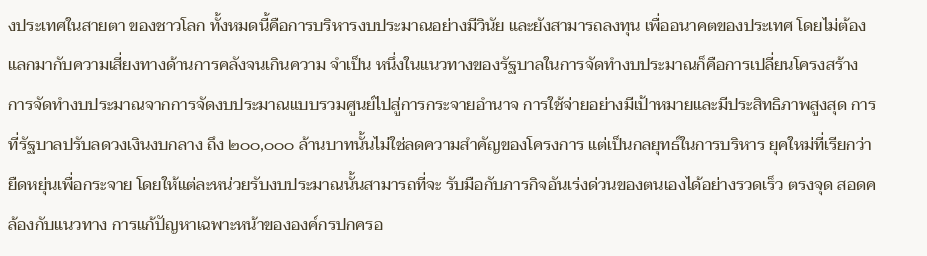งประเทศในสายตา ของชาวโลก ทั้งหมดนี้คือการบริหารงบประมาณอย่างมีวินัย และยังสามารถลงทุน เพื่ออนาคตของประเทศ โดยไม่ต้องแลกมากับความเสี่ยงทางด้านการคลังจนเกินความ จำเป็น หนึ่งในแนวทางของรัฐบาลในการจัดทำงบประมาณก็คือการเปลี่ยนโครงสร้าง การจัดทำงบประมาณจากการจัดงบประมาณแบบรวมศูนย์ไปสู่การกระจายอำนาจ การใช้จ่ายอย่างมีเป้าหมายและมีประสิทธิภาพสูงสุด การที่รัฐบาลปรับลดวงเงินงบกลาง ถึง ๒๐๐,๐๐๐ ล้านบาทนั้นไม่ใช่ลดความสำคัญของโครงการ แต่เป็นกลยุทธ์ในการบริหาร ยุคใหม่ที่เรียกว่ายืดหยุ่นเพื่อกระจาย โดยให้แต่ละหน่วยรับงบประมาณนั้นสามารถที่จะ รับมือกับภารกิจอันเร่งด่วนของตนเองได้อย่างรวดเร็ว ตรงจุด สอดคล้องกับแนวทาง การแก้ปัญหาเฉพาะหน้าขององค์กรปกครอ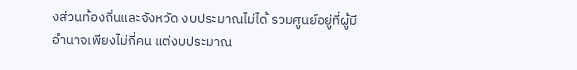งส่วนท้องถิ่นและจังหวัด งบประมาณไม่ได้ รวมศูนย์อยู่ที่ผู้มีอำนาจเพียงไม่กี่คน แต่งบประมาณ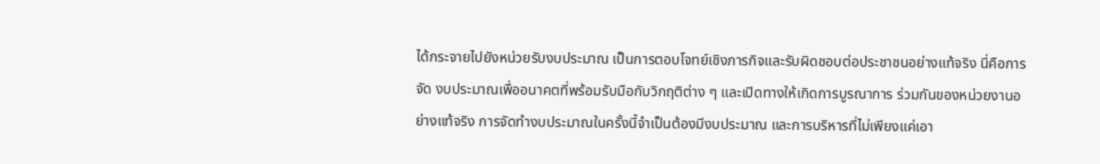ได้กระจายไปยังหน่วยรับงบประมาณ เป็นการตอบโจทย์เชิงภารกิจและรับผิดชอบต่อประชาชนอย่างแท้จริง นี่คือการจัด งบประมาณเพื่ออนาคตที่พร้อมรับมือกับวิกฤติต่าง ๆ และเปิดทางให้เกิดการบูรณาการ ร่วมกันของหน่วยงานอย่างแท้จริง การจัดทำงบประมาณในครั้งนี้จำเป็นต้องมีงบประมาณ และการบริหารที่ไม่เพียงแค่เอา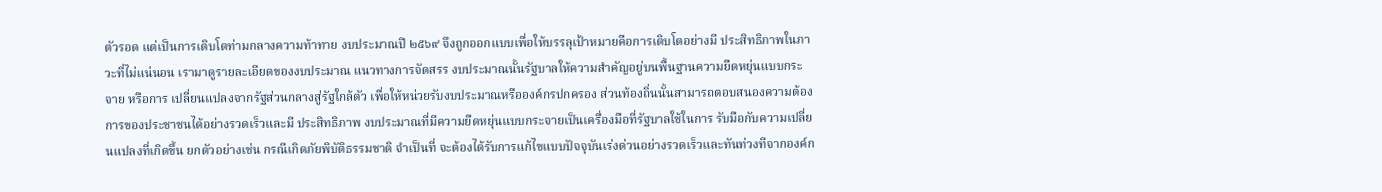ตัวรอด แต่เป็นการเติบโตท่ามกลางความท้าทาย งบประมาณปี ๒๕๖๙ จึงถูกออกแบบเพื่อให้บรรลุเป้าหมายคือการเติบโตอย่างมี ประสิทธิภาพในภาวะที่ไม่แน่นอน เรามาดูรายละเอียดของงบประมาณ แนวทางการจัดสรร งบประมาณนั้นรัฐบาลให้ความสำคัญอยู่บนพื้นฐานความยืดหยุ่นแบบกระจาย หรือการ เปลี่ยนแปลงจากรัฐส่วนกลางสู่รัฐใกล้ตัว เพื่อให้หน่วยรับงบประมาณหรือองค์กรปกครอง ส่วนท้องถิ่นนั้นสามารถตอบสนองความต้องการของประชาชนได้อย่างรวดเร็วและมี ประสิทธิภาพ งบประมาณที่มีความยืดหยุ่นแบบกระจายเป็นเครื่องมือที่รัฐบาลใช้ในการ รับมือกับความเปลี่ยนแปลงที่เกิดขึ้น ยกตัวอย่างเช่น กรณีเกิดภัยพิบัติธรรมชาติ จำเป็นที่ จะต้องได้รับการแก้ไขแบบปัจจุบันเร่งด่วนอย่างรวดเร็วและทันท่วงทีจากองค์ก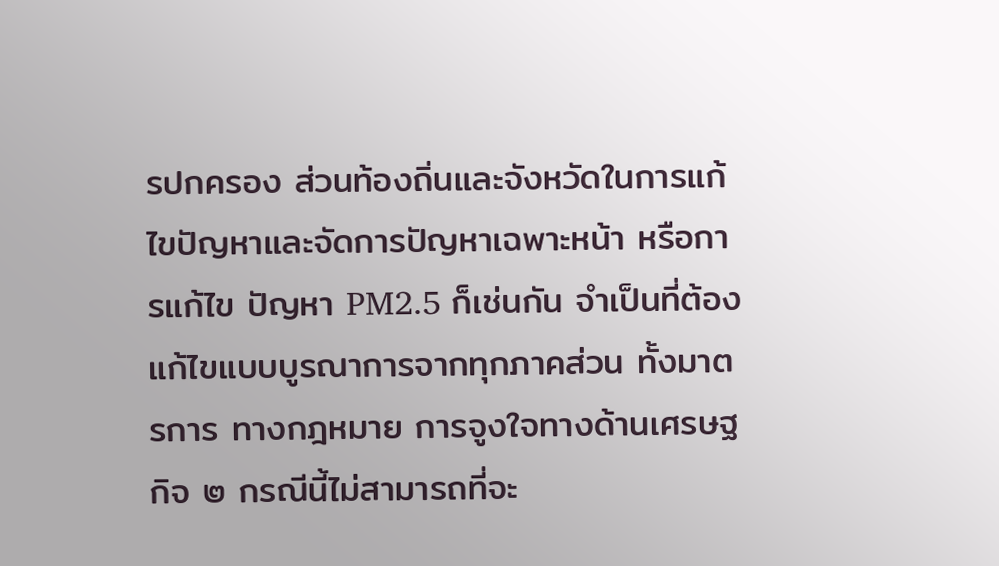รปกครอง ส่วนท้องถิ่นและจังหวัดในการแก้ไขปัญหาและจัดการปัญหาเฉพาะหน้า หรือการแก้ไข ปัญหา PM2.5 ก็เช่นกัน จำเป็นที่ต้องแก้ไขแบบบูรณาการจากทุกภาคส่วน ทั้งมาตรการ ทางกฎหมาย การจูงใจทางด้านเศรษฐกิจ ๒ กรณีนี้ไม่สามารถที่จะ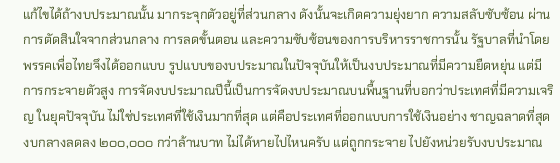แก้ไขได้ถ้างบประมาณนั้น มากระจุกตัวอยู่ที่ส่วนกลาง ดังนั้นจะเกิดความยุ่งยาก ความสลับซับซ้อน ผ่านการตัดสินใจจากส่วนกลาง การลดขั้นตอน และความซับซ้อนของการบริหารราชการนั้น รัฐบาลที่นำโดยพรรคเพื่อไทยจึงได้ออกแบบ รูปแบบของบประมาณในปัจจุบันให้เป็นงบประมาณที่มีความยืดหยุ่น แต่มีการกระจายตัวสูง การจัดงบประมาณปีนี้เป็นการจัดงบประมาณบนพื้นฐานที่บอกว่าประเทศที่มีความเจริญ ในยุคปัจจุบัน ไม่ใช่ประเทศที่ใช้เงินมากที่สุด แต่คือประเทศที่ออกแบบการใช้เงินอย่าง ชาญฉลาดที่สุด งบกลางลดลง ๒๐๐,๐๐๐ กว่าล้านบาท ไม่ได้หายไปไหนครับ แต่ถูกกระจาย ไปยังหน่วยรับงบประมาณ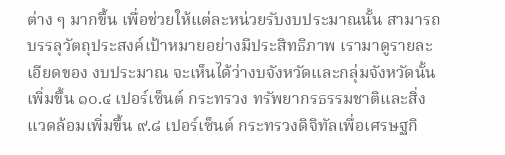ต่าง ๆ มากขึ้น เพื่อช่วยให้แต่ละหน่วยรับงบประมาณนั้น สามารถบรรลุวัตถุประสงค์เป้าหมายอย่างมีประสิทธิภาพ เรามาดูรายละเอียดของ งบประมาณ จะเห็นได้ว่างบจังหวัดและกลุ่มจังหวัดนั้นเพิ่มขึ้น ๑๐.๔ เปอร์เซ็นต์ กระทรวง ทรัพยากรธรรมชาติและสิ่งแวดล้อมเพิ่มขึ้น ๙.๘ เปอร์เซ็นต์ กระทรวงดิจิทัลเพื่อเศรษฐกิ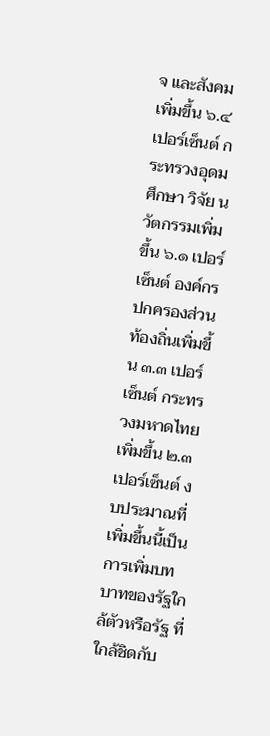จ และสังคมเพิ่มขึ้น ๖.๔ เปอร์เซ็นต์ กระทรวงอุดมศึกษา วิจัย นวัตกรรมเพิ่มขึ้น ๖.๑ เปอร์เซ็นต์ องค์กรปกครองส่วนท้องถิ่นเพิ่มขึ้น ๓.๓ เปอร์เซ็นต์ กระทรวงมหาดไทย เพิ่มขึ้น ๒.๓ เปอร์เซ็นต์ งบประมาณที่เพิ่มขึ้นนี้เป็นการเพิ่มบทบาทของรัฐใกล้ตัวหรือรัฐ ที่ใกล้ชิดกับ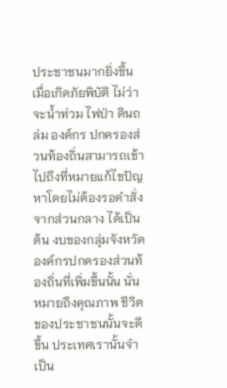ประชาชนมากยิ่งขึ้น เมื่อเกิดภัยพิบัติ ไม่ว่าจะน้ำท่วม ไฟป่า ดินถล่ม องค์กร ปกครองส่วนท้องถิ่นสามารถเข้าไปถึงที่หมายแก้ไขปัญหาโดยไม่ต้องรอคำสั่งจากส่วนกลาง ได้เป็นต้น งบของกลุ่มจังหวัด องค์กรปกครองส่วนท้องถิ่นที่เพิ่มขึ้นนั้น นั่นหมายถึงคุณภาพ ชีวิตของประชาชนนั้นจะดีขึ้น ประเทศเรานั้นจำเป็น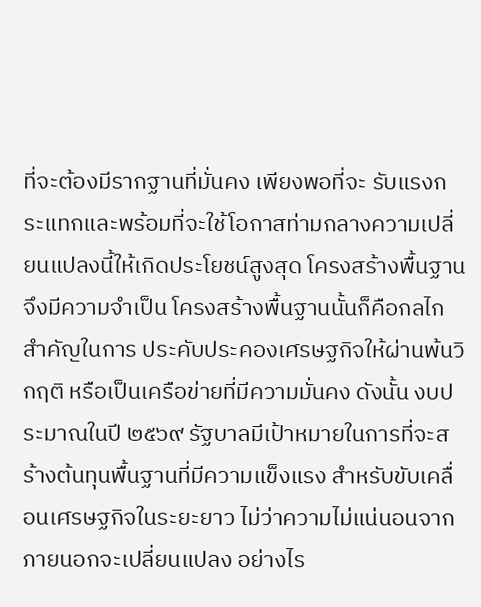ที่จะต้องมีรากฐานที่มั่นคง เพียงพอที่จะ รับแรงกระแทกและพร้อมที่จะใช้โอกาสท่ามกลางความเปลี่ยนแปลงนี้ให้เกิดประโยชน์สูงสุด โครงสร้างพื้นฐานจึงมีความจำเป็น โครงสร้างพื้นฐานนั้นก็คือกลไกสำคัญในการ ประคับประคองเศรษฐกิจให้ผ่านพ้นวิกฤติ หรือเป็นเครือข่ายที่มีความมั่นคง ดังนั้น งบประมาณในปี ๒๕๖๙ รัฐบาลมีเป้าหมายในการที่จะสร้างต้นทุนพื้นฐานที่มีความแข็งแรง สำหรับขับเคลื่อนเศรษฐกิจในระยะยาว ไม่ว่าความไม่แน่นอนจากภายนอกจะเปลี่ยนแปลง อย่างไร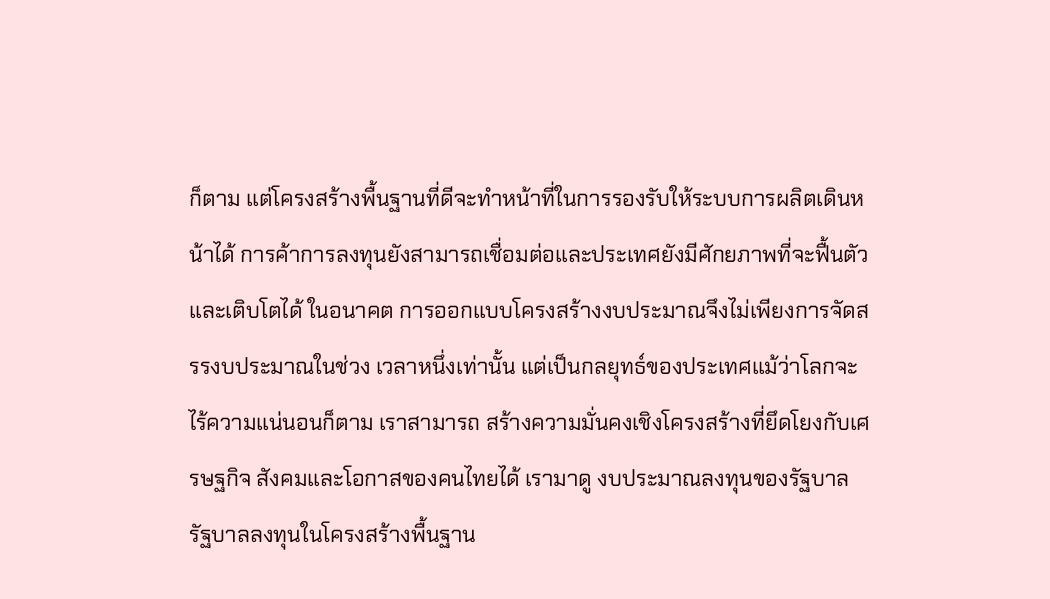ก็ตาม แต่โครงสร้างพื้นฐานที่ดีจะทำหน้าที่ในการรองรับให้ระบบการผลิตเดินหน้าได้ การค้าการลงทุนยังสามารถเชื่อมต่อและประเทศยังมีศักยภาพที่จะฟื้นตัวและเติบโตได้ ในอนาคต การออกแบบโครงสร้างงบประมาณจึงไม่เพียงการจัดสรรงบประมาณในช่วง เวลาหนึ่งเท่านั้น แต่เป็นกลยุทธ์ของประเทศแม้ว่าโลกจะไร้ความแน่นอนก็ตาม เราสามารถ สร้างความมั่นคงเชิงโครงสร้างที่ยึดโยงกับเศรษฐกิจ สังคมและโอกาสของคนไทยได้ เรามาดู งบประมาณลงทุนของรัฐบาล รัฐบาลลงทุนในโครงสร้างพื้นฐาน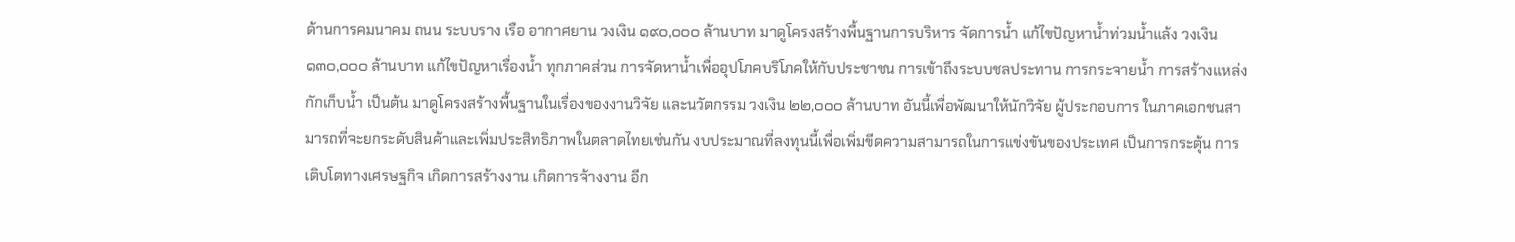ด้านการคมนาคม ถนน ระบบราง เรือ อากาศยาน วงเงิน ๑๙๐,๐๐๐ ล้านบาท มาดูโครงสร้างพื้นฐานการบริหาร จัดการน้ำ แก้ไขปัญหาน้ำท่วมน้ำแล้ง วงเงิน ๑๓๐,๐๐๐ ล้านบาท แก้ไขปัญหาเรื่องน้ำ ทุกภาคส่วน การจัดหาน้ำเพื่ออุปโภคบริโภคให้กับประชาชน การเข้าถึงระบบชลประทาน การกระจายน้ำ การสร้างแหล่งกักเก็บน้ำ เป็นต้น มาดูโครงสร้างพื้นฐานในเรื่องของงานวิจัย และนวัตกรรม วงเงิน ๒๒,๐๐๐ ล้านบาท อันนี้เพื่อพัฒนาให้นักวิจัย ผู้ประกอบการ ในภาคเอกชนสามารถที่จะยกระดับสินค้าและเพิ่มประสิทธิภาพในตลาดไทยเช่นกัน งบประมาณที่ลงทุนนี้เพื่อเพิ่มขีดความสามารถในการแข่งขันของประเทศ เป็นการกระตุ้น การเติบโตทางเศรษฐกิจ เกิดการสร้างงาน เกิดการจ้างงาน อีก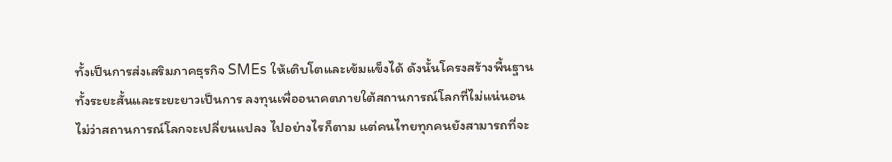ทั้งเป็นการส่งเสริมภาคธุรกิจ SMEs ให้เติบโตและเข้มแข็งได้ ดังนั้นโครงสร้างพื้นฐานทั้งระยะสั้นและระยะยาวเป็นการ ลงทุนเพื่ออนาคตภายใต้สถานการณ์โลกที่ไม่แน่นอน ไม่ว่าสถานการณ์โลกจะเปลี่ยนแปลง ไปอย่างไรก็ตาม แต่คนไทยทุกคนยังสามารถที่จะ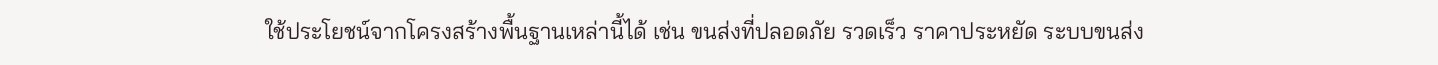ใช้ประโยชน์จากโครงสร้างพื้นฐานเหล่านี้ได้ เช่น ขนส่งที่ปลอดภัย รวดเร็ว ราคาประหยัด ระบบขนส่ง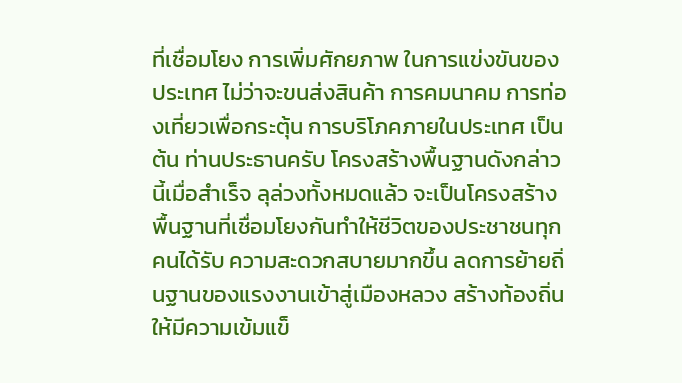ที่เชื่อมโยง การเพิ่มศักยภาพ ในการแข่งขันของประเทศ ไม่ว่าจะขนส่งสินค้า การคมนาคม การท่องเที่ยวเพื่อกระตุ้น การบริโภคภายในประเทศ เป็นต้น ท่านประธานครับ โครงสร้างพื้นฐานดังกล่าวนี้เมื่อสำเร็จ ลุล่วงทั้งหมดแล้ว จะเป็นโครงสร้างพื้นฐานที่เชื่อมโยงกันทำให้ชีวิตของประชาชนทุกคนได้รับ ความสะดวกสบายมากขึ้น ลดการย้ายถิ่นฐานของแรงงานเข้าสู่เมืองหลวง สร้างท้องถิ่นให้มีความเข้มแข็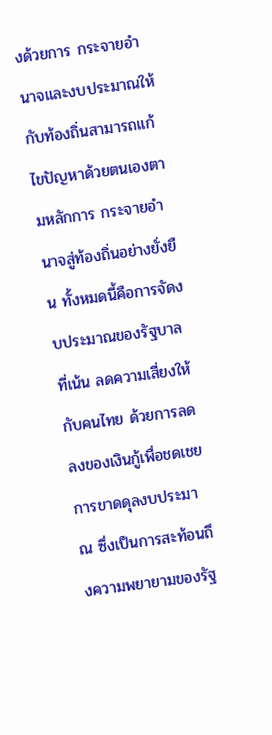งด้วยการ กระจายอำนาจและงบประมาณให้กับท้องถิ่นสามารถแก้ไขปัญหาด้วยตนเองตามหลักการ กระจายอำนาจสู่ท้องถิ่นอย่างยั่งยืน ทั้งหมดนี้คือการจัดงบประมาณของรัฐบาลที่เน้น ลดความเสี่ยงให้กับคนไทย ด้วยการลดลงของเงินกู้เพื่อชดเชยการขาดดุลงบประมาณ ซึ่งเป็นการสะท้อนถึงความพยายามของรัฐ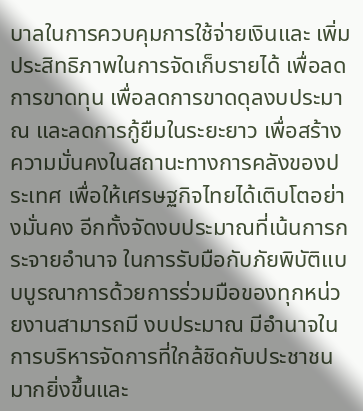บาลในการควบคุมการใช้จ่ายเงินและ เพิ่มประสิทธิภาพในการจัดเก็บรายได้ เพื่อลดการขาดทุน เพื่อลดการขาดดุลงบประมาณ และลดการกู้ยืมในระยะยาว เพื่อสร้างความมั่นคงในสถานะทางการคลังของประเทศ เพื่อให้เศรษฐกิจไทยได้เติบโตอย่างมั่นคง อีกทั้งจัดงบประมาณที่เน้นการกระจายอำนาจ ในการรับมือกับภัยพิบัติแบบบูรณาการด้วยการร่วมมือของทุกหน่วยงานสามารถมี งบประมาณ มีอำนาจในการบริหารจัดการที่ใกล้ชิดกับประชาชนมากยิ่งขึ้นและ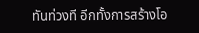ทันท่วงที อีกทั้งการสร้างโอ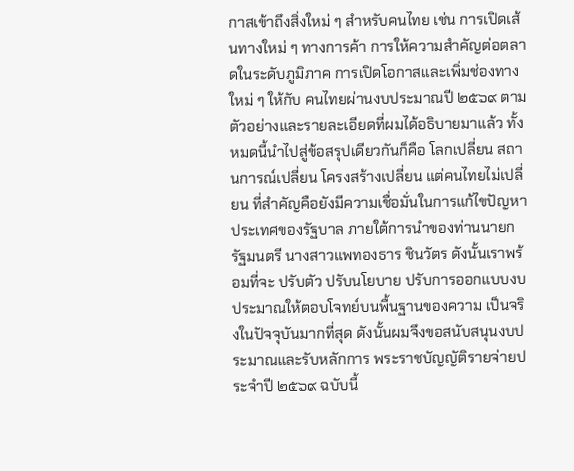กาสเข้าถึงสิ่งใหม่ ๆ สำหรับคนไทย เช่น การเปิดเส้นทางใหม่ ๆ ทางการค้า การให้ความสำคัญต่อตลาดในระดับภูมิภาค การเปิดโอกาสและเพิ่มช่องทางใหม่ ๆ ให้กับ คนไทยผ่านงบประมาณปี ๒๕๖๙ ตามตัวอย่างและรายละเอียดที่ผมได้อธิบายมาแล้ว ทั้งหมดนี้นำไปสู่ข้อสรุปเดียวกันก็คือ โลกเปลี่ยน สถานการณ์เปลี่ยน โครงสร้างเปลี่ยน แต่คนไทยไม่เปลี่ยน ที่สำคัญคือยังมีความเชื่อมั่นในการแก้ไขปัญหาประเทศของรัฐบาล ภายใต้การนำของท่านนายกรัฐมนตรี นางสาวแพทองธาร ชินวัตร ดังนั้นเราพร้อมที่จะ ปรับตัว ปรับนโยบาย ปรับการออกแบบงบประมาณให้ตอบโจทย์บนพื้นฐานของความ เป็นจริงในปัจจุบันมากที่สุด ดังนั้นผมจึงขอสนับสนุนงบประมาณและรับหลักการ พระราชบัญญัติรายจ่ายประจำปี ๒๕๖๙ ฉบับนี้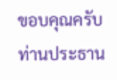ขอบคุณครับท่านประธาน